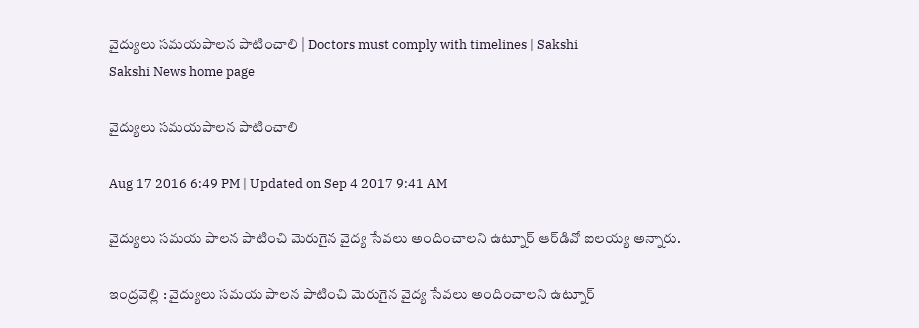వైద్యులు సమయపాలన పాటించాలి | Doctors must comply with timelines | Sakshi
Sakshi News home page

వైద్యులు సమయపాలన పాటించాలి

Aug 17 2016 6:49 PM | Updated on Sep 4 2017 9:41 AM

వైద్యులు సమయ పాలన పాటించి మెరుగైన వైద్య సేవలు అందించాలని ఉట్నూర్‌ ఆర్‌డివో ఐలయ్య అన్నారు.

ఇంద్రవెల్లి : వైద్యులు సమయ పాలన పాటించి మెరుగైన వైద్య సేవలు అందించాలని ఉట్నూర్‌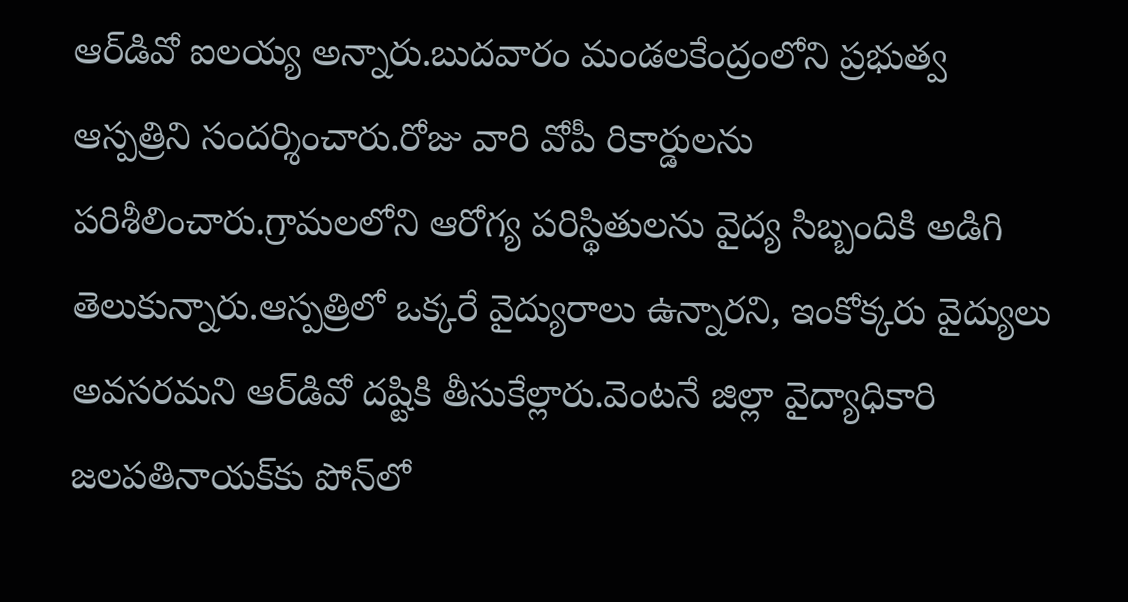ఆర్‌డివో ఐలయ్య అన్నారు.బుదవారం మండలకేంద్రంలోని ప్రభుత్వ ఆస్పత్రిని సందర్శించారు.రోజు వారి వోపీ రికార్డులను పరిశీలించారు.గ్రామలలోని ఆరోగ్య పరిస్థితులను వైద్య సిబ్బందికి అడిగి తెలుకున్నారు.ఆస్పత్రిలో ఒక్కరే వైద్యురాలు ఉన్నారని, ఇంకోక్కరు వైద్యులు అవసరమని ఆర్‌డివో దష్టికి తీసుకేల్లారు.వెంటనే జిల్లా వైద్యాధికారి జలపతినాయక్‌కు పోన్‌లో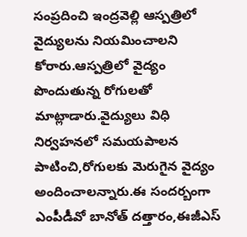సంప్రదించి ఇంద్రవెల్లి ఆస్పత్రిలో వైద్యులను నియమించాలని కోరారు.ఆస్పత్రిలో వైద్యం పొందుతున్న రోగులతో మాట్లాడారు.వైద్యులు విధి నిర్వహనలో సమయపాలన పాటించి,రోగులకు మెరుగైన వైద్యం అందించాలన్నారు.ఈ సందర్బంగా ఎంపీడీవో బానోత్‌ దత్తారం,ఈజీఎస్‌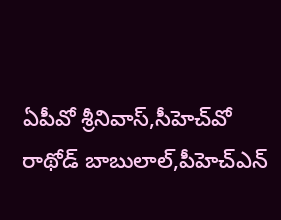ఏపీవో శ్రీనివాస్,సీహెచ్‌వో రాథోడ్‌ బాబులాల్,పీహెచ్‌ఎన్‌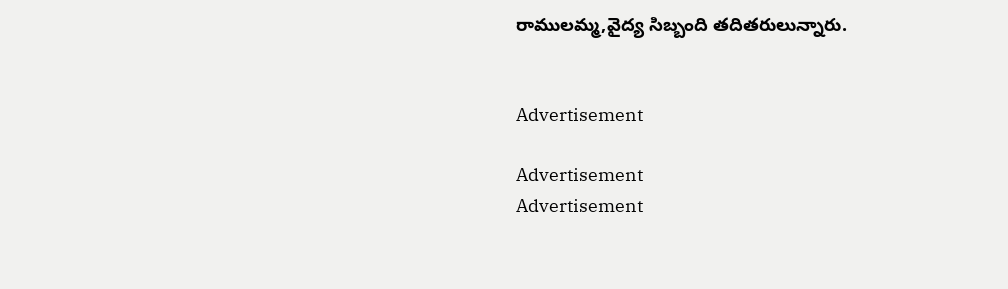రాములమ్మ,వైద్య సిబ్బంది తదితరులున్నారు.


Advertisement

Advertisement
Advertisement